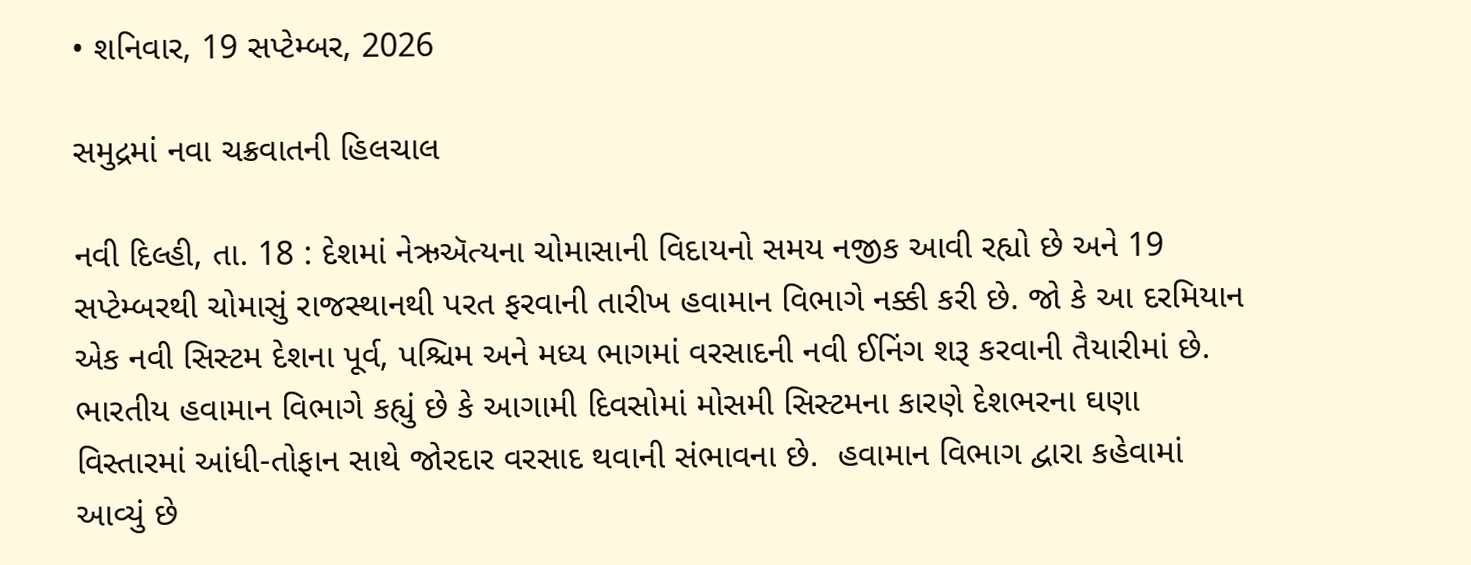• શનિવાર, 19 સપ્ટેમ્બર, 2026

સમુદ્રમાં નવા ચક્રવાતની હિલચાલ

નવી દિલ્હી, તા. 18 : દેશમાં નેઋઍત્યના ચોમાસાની વિદાયનો સમય નજીક આવી રહ્યો છે અને 19 સપ્ટેમ્બરથી ચોમાસું રાજસ્થાનથી પરત ફરવાની તારીખ હવામાન વિભાગે નક્કી કરી છે. જો કે આ દરમિયાન એક નવી સિસ્ટમ દેશના પૂર્વ, પશ્ચિમ અને મધ્ય ભાગમાં વરસાદની નવી ઈનિંગ શરૂ કરવાની તૈયારીમાં છે. ભારતીય હવામાન વિભાગે કહ્યું છે કે આગામી દિવસોમાં મોસમી સિસ્ટમના કારણે દેશભરના ઘણા વિસ્તારમાં આંધી-તોફાન સાથે જોરદાર વરસાદ થવાની સંભાવના છે.  હવામાન વિભાગ દ્વારા કહેવામાં આવ્યું છે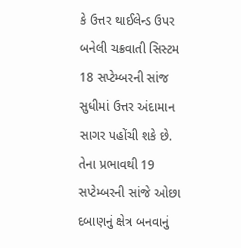કે ઉત્તર થાઈલેન્ડ ઉપર બનેલી ચક્રવાતી સિસ્ટમ 18 સપ્ટેમ્બરની સાંજ સુધીમાં ઉત્તર અંદામાન સાગર પહોંચી શકે છે. તેના પ્રભાવથી 19 સપ્ટેમ્બરની સાંજે ઓછા દબાણનું ક્ષેત્ર બનવાનું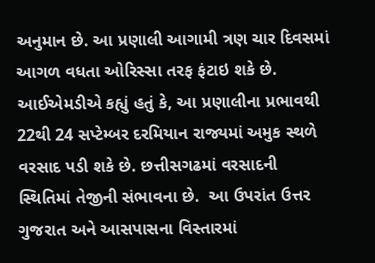અનુમાન છે. આ પ્રણાલી આગામી ત્રણ ચાર દિવસમાં આગળ વધતા ઓરિસ્સા તરફ ફંટાઇ શકે છે. આઈએમડીએ કહ્યું હતું કે, આ પ્રણાલીના પ્રભાવથી 22થી 24 સપ્ટેમ્બર દરમિયાન રાજ્યમાં અમુક સ્થળે વરસાદ પડી શકે છે. છત્તીસગઢમાં વરસાદની સ્થિતિમાં તેજીની સંભાવના છે.  આ ઉપરાંત ઉત્તર ગુજરાત અને આસપાસના વિસ્તારમાં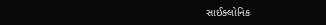સાઈક્લોનિક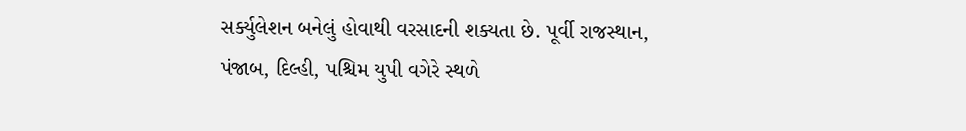સર્ક્યુલેશન બનેલું હોવાથી વરસાદની શક્યતા છે. પૂર્વી રાજસ્થાન, પંજાબ, દિલ્હી, પશ્ચિમ યુપી વગેરે સ્થળે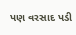પણ વરસાદ પડી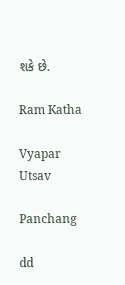શકે છે.

Ram Katha

Vyapar Utsav

Panchang

dd